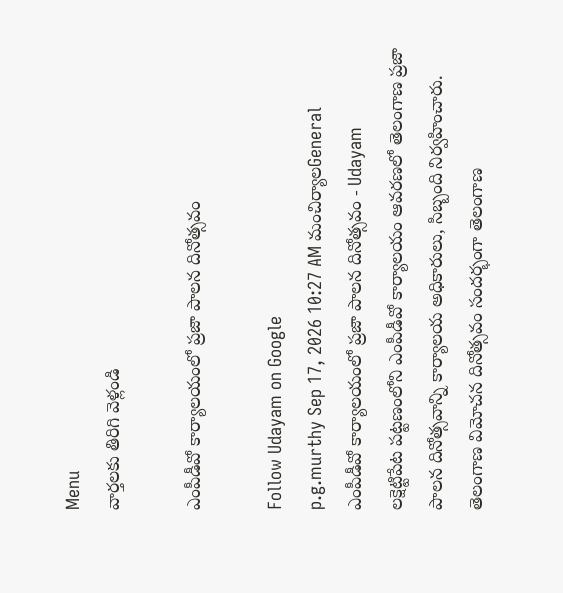Menu
వార్తలకు తిరిగి వెళ్లండి

ఎంపీడీవో కార్యాలయంలో ప్రజా పాలన దినోత్సవం

Follow Udayam on Google
p.g.murthy Sep 17, 2026 10:27 AM మంచిర్యాలGeneral
ఎంపీడీవో కార్యాలయంలో ప్రజా పాలన దినోత్సవం - Udayam
లక్షెట్టిపేట పట్టణంలోని ఎంపీడీవో కార్యాలయం ఆవరణలో తెలంగాణ ప్రజా పాలన దినోత్సవాన్ని కార్యాలయ అధికారులు, సిబ్బంది నిర్వహించారు. తెలంగాణ విమోచన దినోత్సవం సందర్భంగా తెలంగాణ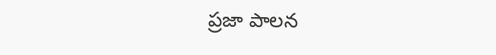ప్రజా పాలన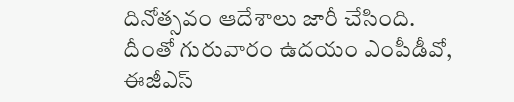దినోత్సవం ఆదేశాలు జారీ చేసింది. దీంతో గురువారం ఉదయం ఎంపీడీవో, ఈజీఎస్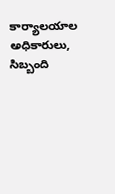కార్యాలయాల అధికారులు, సిబ్బంది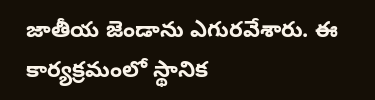జాతీయ జెండాను ఎగురవేశారు. ఈ కార్యక్రమంలో స్థానిక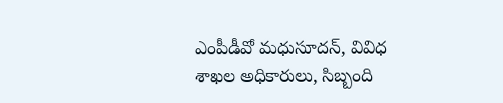ఎంపీడీవో మధుసూదన్, వివిధ శాఖల అధికారులు, సిబ్బంది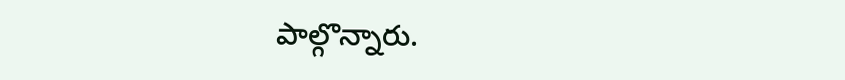పాల్గొన్నారు.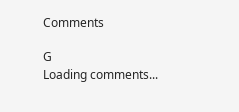Comments

G
Loading comments...